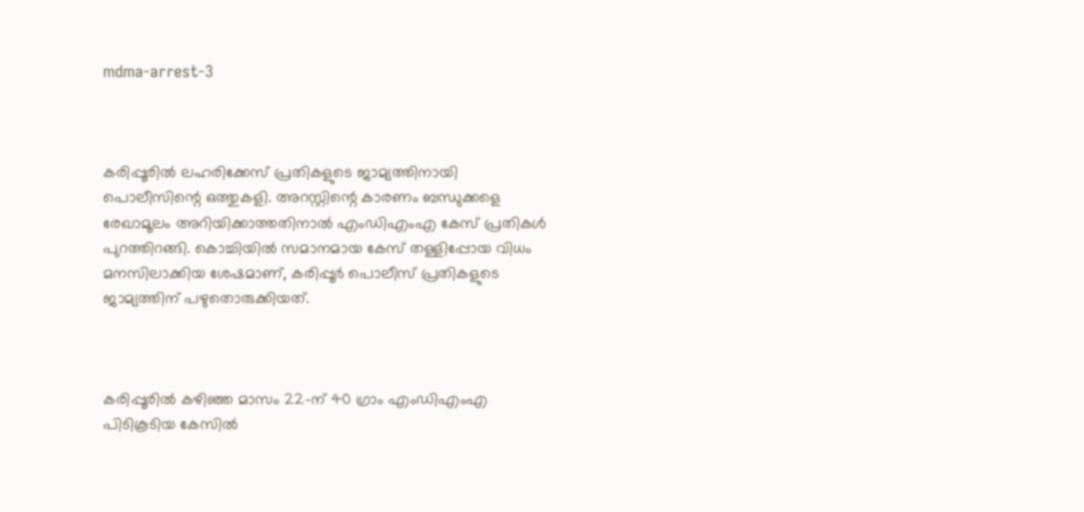mdma-arrest-3



കരിപ്പൂരില്‍ ലഹരിക്കേസ് പ്രതികളുടെ ജാമ്യത്തിനായി പൊലീസിന്റെ ഒത്തുകളി. അറസ്റ്റിന്റെ കാരണം ബന്ധുക്കളെ രേഖാമൂലം അറിയിക്കാത്തതിനാല്‍ എംഡിഎംഎ കേസ് പ്രതികള്‍ പുറത്തിറങ്ങി. കൊച്ചിയില്‍ സമാനമായ കേസ് തള്ളിപ്പോയ വിധം മനസിലാക്കിയ ശേഷമാണ്, കരിപ്പൂര്‍ പൊലീസ് പ്രതികളുടെ ജാമ്യത്തിന് പഴുതൊരുക്കിയത്.



കരിപ്പൂരിൽ കഴിഞ്ഞ മാസം 22-ന് 40 ഗ്രാം എംഡിഎംഎ പിടികൂടിയ കേസിൽ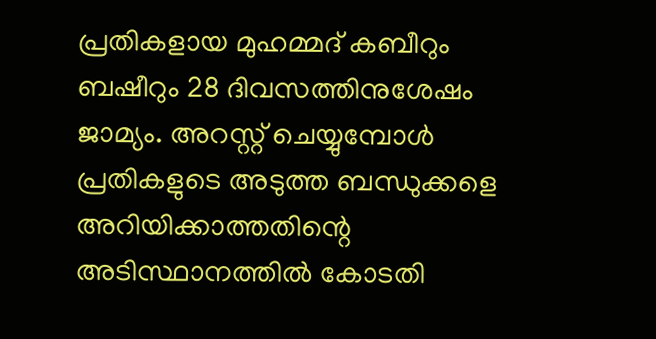പ്രതികളായ മുഹമ്മദ് കബീറും ബഷീറും 28 ദിവസത്തിനുശേഷം ജാമ്യം. അറസ്റ്റ് ചെയ്യുമ്പോൾ പ്രതികളുടെ അടുത്ത ബന്ധുക്കളെ അറിയിക്കാത്തതിന്റെ അടിസ്ഥാനത്തിൽ കോടതി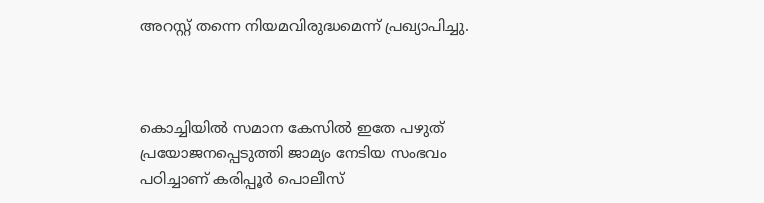അറസ്റ്റ് തന്നെ നിയമവിരുദ്ധമെന്ന് പ്രഖ്യാപിച്ചു.



കൊച്ചിയിൽ സമാന കേസിൽ ഇതേ പഴുത് പ്രയോജനപ്പെടുത്തി ജാമ്യം നേടിയ സംഭവം പഠിച്ചാണ് കരിപ്പൂർ പൊലീസ്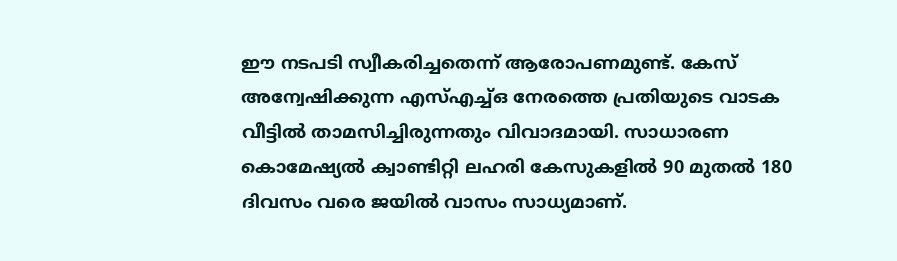ഈ നടപടി സ്വീകരിച്ചതെന്ന് ആരോപണമുണ്ട്. കേസ് അന്വേഷിക്കുന്ന എസ്എച്ച്ഒ നേരത്തെ പ്രതിയുടെ വാടക വീട്ടിൽ താമസിച്ചിരുന്നതും വിവാദമായി. സാധാരണ കൊമേഷ്യൽ ക്വാണ്ടിറ്റി ലഹരി കേസുകളിൽ 90 മുതൽ 180 ദിവസം വരെ ജയിൽ വാസം സാധ്യമാണ്.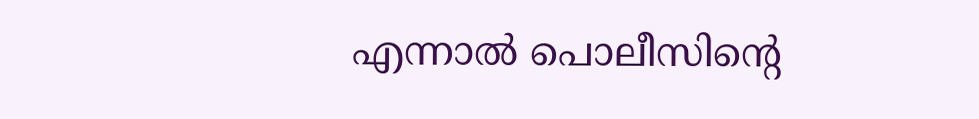എന്നാൽ പൊലീസിന്റെ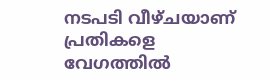നടപടി വീഴ്ചയാണ് പ്രതികളെ വേഗത്തിൽ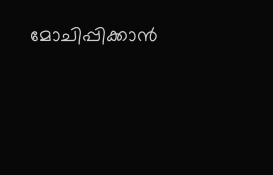മോചിപ്പിക്കാൻ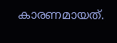കാരണമായത്.